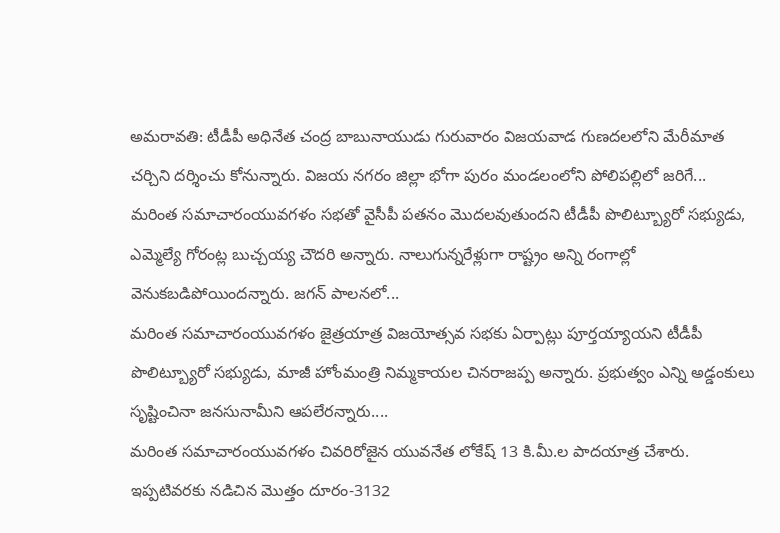అమరావతి: టీడీపీ అధినేత చంద్ర బాబునాయుడు గురువారం విజయవాడ గుణదలలోని మేరీమాత చర్చిని దర్శించు కోనున్నారు. విజయ నగరం జిల్లా భోగా పురం మండలంలోని పోలిపల్లిలో జరిగే...
మరింత సమాచారంయువగళం సభతో వైసీపీ పతనం మొదలవుతుందని టీడీపీ పొలిట్బ్యూరో సభ్యుడు, ఎమ్మెల్యే గోరంట్ల బుచ్చయ్య చౌదరి అన్నారు. నాలుగున్నరేళ్లుగా రాష్ట్రం అన్ని రంగాల్లో వెనుకబడిపోయిందన్నారు. జగన్ పాలనలో...
మరింత సమాచారంయువగళం జైత్రయాత్ర విజయోత్సవ సభకు ఏర్పాట్లు పూర్తయ్యాయని టీడీపీ పొలిట్బ్యూరో సభ్యుడు, మాజీ హోంమంత్రి నిమ్మకాయల చినరాజప్ప అన్నారు. ప్రభుత్వం ఎన్ని అడ్డంకులు సృష్టించినా జనసునామీని ఆపలేరన్నారు....
మరింత సమాచారంయువగళం చివరిరోజైన యువనేత లోకేష్ 13 కి.మీ.ల పాదయాత్ర చేశారు. ఇప్పటివరకు నడిచిన మొత్తం దూరం-3132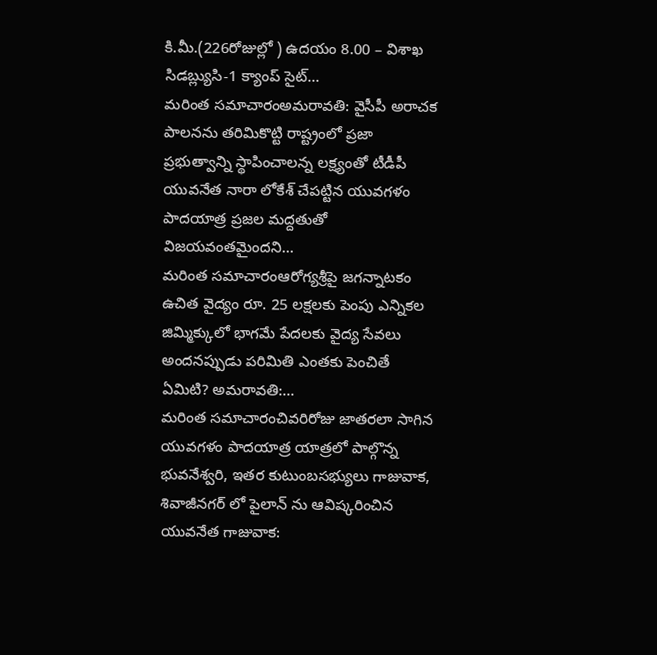కి.మీ.(226రోజుల్లో ) ఉదయం 8.00 – విశాఖ సిడబ్ల్యుసి-1 క్యాంప్ సైట్...
మరింత సమాచారంఅమరావతి: వైసీపీ అరాచక పాలనను తరిమికొట్టి రాష్ట్రంలో ప్రజా ప్రభుత్వాన్ని స్థాపించాలన్న లక్ష్యంతో టీడీపీ యువనేత నారా లోకేశ్ చేపట్టిన యువగళం పాదయాత్ర ప్రజల మద్దతుతో విజయవంతమైందని...
మరింత సమాచారంఆరోగ్యశ్రీపై జగన్నాటకం ఉచిత వైద్యం రూ. 25 లక్షలకు పెంపు ఎన్నికల జిమ్మిక్కులో భాగమే పేదలకు వైద్య సేవలు అందనప్పుడు పరిమితి ఎంతకు పెంచితే ఏమిటి? అమరావతి:...
మరింత సమాచారంచివరిరోజు జాతరలా సాగిన యువగళం పాదయాత్ర యాత్రలో పాల్గొన్న భువనేశ్వరి, ఇతర కుటుంబసభ్యులు గాజువాక, శివాజీనగర్ లో పైలాన్ ను ఆవిష్కరించిన యువనేత గాజువాక: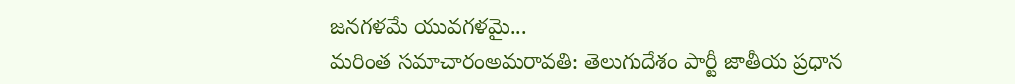జనగళమే యువగళమై...
మరింత సమాచారంఅమరావతి: తెలుగుదేశం పార్టీ జాతీయ ప్రధాన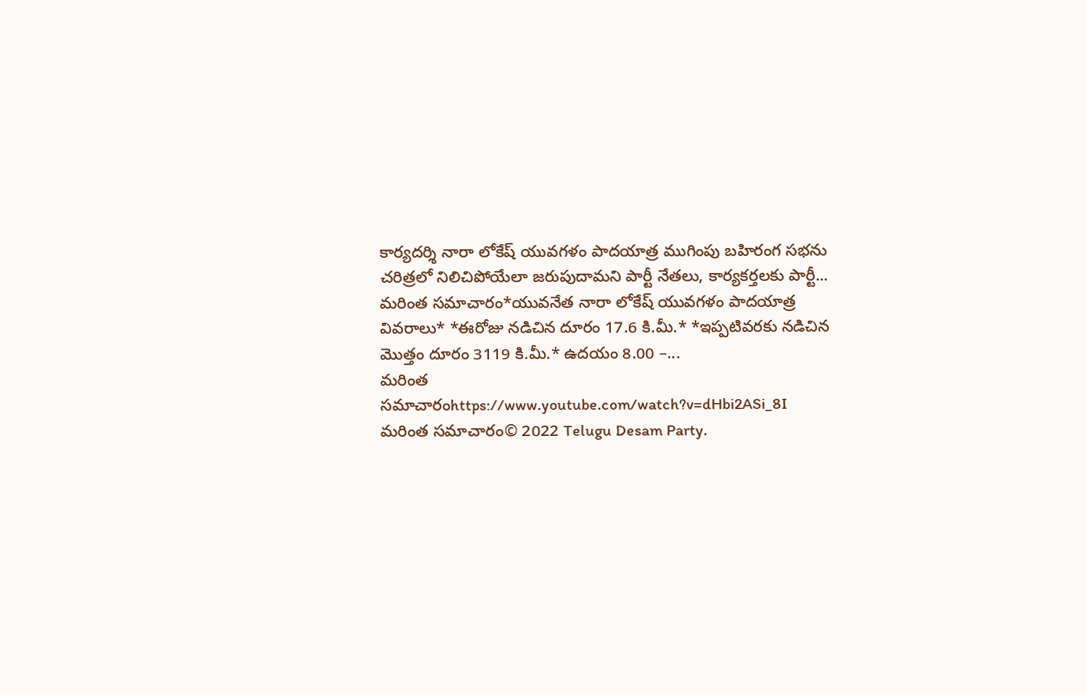కార్యదర్శి నారా లోకేష్ యువగళం పాదయాత్ర ముగింపు బహిరంగ సభను చరిత్రలో నిలిచిపోయేలా జరుపుదామని పార్టీ నేతలు, కార్యకర్తలకు పార్టీ...
మరింత సమాచారం*యువనేత నారా లోకేష్ యువగళం పాదయాత్ర వివరాలు* *ఈరోజు నడిచిన దూరం 17.6 కి.మీ.* *ఇప్పటివరకు నడిచిన మొత్తం దూరం 3119 కి.మీ.* ఉదయం 8.00 –...
మరింత సమాచారంhttps://www.youtube.com/watch?v=dHbi2ASi_8I
మరింత సమాచారం© 2022 Telugu Desam Party.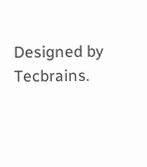Designed by Tecbrains.